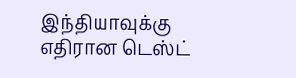இந்தியாவுக்கு எதிரான டெஸ்ட்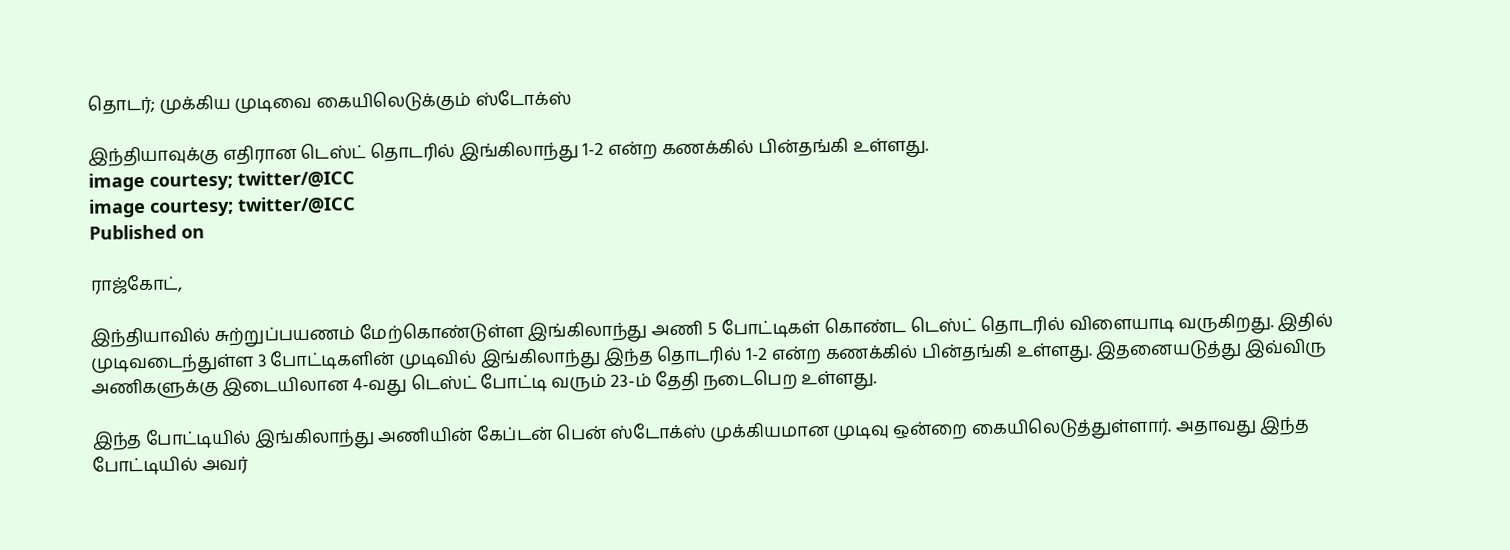தொடர்; முக்கிய முடிவை கையிலெடுக்கும் ஸ்டோக்ஸ்

இந்தியாவுக்கு எதிரான டெஸ்ட் தொடரில் இங்கிலாந்து 1-2 என்ற கணக்கில் பின்தங்கி உள்ளது.
image courtesy; twitter/@ICC
image courtesy; twitter/@ICC
Published on

ராஜ்கோட்,

இந்தியாவில் சுற்றுப்பயணம் மேற்கொண்டுள்ள இங்கிலாந்து அணி 5 போட்டிகள் கொண்ட டெஸ்ட் தொடரில் விளையாடி வருகிறது. இதில் முடிவடைந்துள்ள 3 போட்டிகளின் முடிவில் இங்கிலாந்து இந்த தொடரில் 1-2 என்ற கணக்கில் பின்தங்கி உள்ளது. இதனையடுத்து இவ்விரு அணிகளுக்கு இடையிலான 4-வது டெஸ்ட் போட்டி வரும் 23-ம் தேதி நடைபெற உள்ளது.

இந்த போட்டியில் இங்கிலாந்து அணியின் கேப்டன் பென் ஸ்டோக்ஸ் முக்கியமான முடிவு ஒன்றை கையிலெடுத்துள்ளார். அதாவது இந்த போட்டியில் அவர்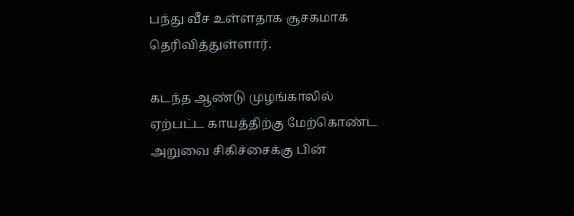பந்து வீச உள்ளதாக சூசகமாக தெரிவித்துள்ளார்.

கடந்த ஆண்டு முழங்காலில் ஏற்பட்ட காயத்திற்கு மேற்கொண்ட அறுவை சிகிச்சைக்கு பின்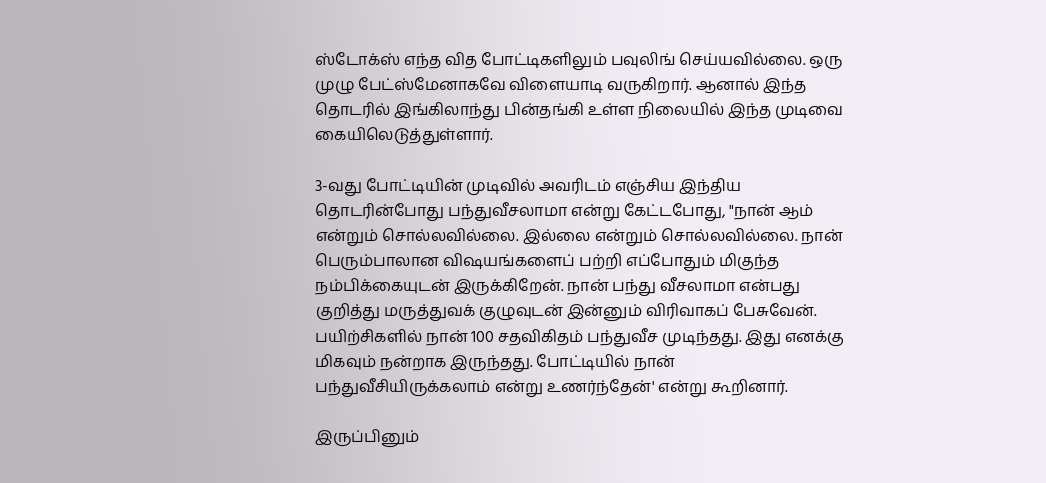ஸ்டோக்ஸ் எந்த வித போட்டிகளிலும் பவுலிங் செய்யவில்லை. ஒரு முழு பேட்ஸ்மேனாகவே விளையாடி வருகிறார். ஆனால் இந்த தொடரில் இங்கிலாந்து பின்தங்கி உள்ள நிலையில் இந்த முடிவை கையிலெடுத்துள்ளார்.

3-வது போட்டியின் முடிவில் அவரிடம் எஞ்சிய இந்திய தொடரின்போது பந்துவீசலாமா என்று கேட்டபோது, "நான் ஆம் என்றும் சொல்லவில்லை. இல்லை என்றும் சொல்லவில்லை. நான் பெரும்பாலான விஷயங்களைப் பற்றி எப்போதும் மிகுந்த நம்பிக்கையுடன் இருக்கிறேன். நான் பந்து வீசலாமா என்பது குறித்து மருத்துவக் குழுவுடன் இன்னும் விரிவாகப் பேசுவேன். பயிற்சிகளில் நான் 100 சதவிகிதம் பந்துவீச முடிந்தது. இது எனக்கு மிகவும் நன்றாக இருந்தது. போட்டியில் நான் பந்துவீசியிருக்கலாம் என்று உணர்ந்தேன்' என்று கூறினார்.

இருப்பினும்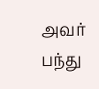அவர் பந்து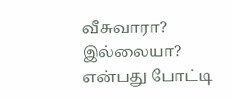வீசுவாரா? இல்லையா? என்பது போட்டி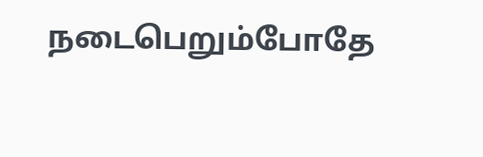நடைபெறும்போதே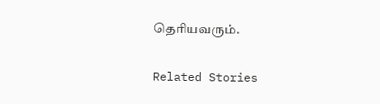தெரியவரும்.

Related Stories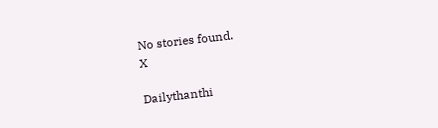No stories found.
X

Dailythanthi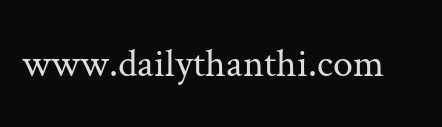www.dailythanthi.com